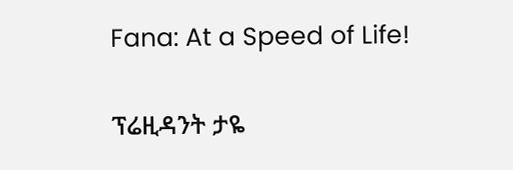Fana: At a Speed of Life!

ፕሬዚዳንት ታዬ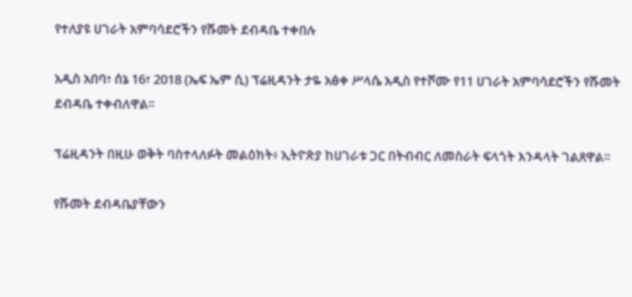የተለያዩ ሀገራት አምባሳደሮችን የሹመት ደብዳቤ ተቀበሉ

አዲስ አበባ፣ ሰኔ 16፣ 2018 (ኤፍ ኤም ሲ) ፕሬዚዳንት ታዬ አፅቀ ሥላሴ አዲስ የተሾሙ የ11 ሀገራት አምባሳደሮችን የሹመት ደብዳቤ ተቀብለዋል፡፡

ፕሬዚዳንት በዚሁ ወቅት ባስተላለፉት መልዕክት፥ ኢትዮጵያ ከሀገራቱ ጋር በትብብር ለመስራት ፍላጎት እንዳላት ገልጸዋል፡፡

የሹመት ደብዳቤያቸውን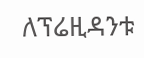ለፕሬዚዳንቱ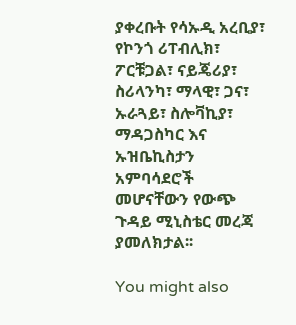ያቀረቡት የሳኡዲ አረቢያ፣ የኮንጎ ሪፐብሊክ፣ ፖርቹጋል፣ ናይጄሪያ፣ ስሪላንካ፣ ማላዊ፣ ጋና፣ ኡራጓይ፣ ስሎቫኪያ፣ ማዳጋስካር እና ኡዝቤኪስታን አምባሳደሮች መሆናቸውን የውጭ ጉዳይ ሚኒስቴር መረጃ ያመለክታል፡፡

You might also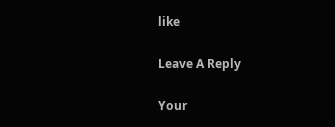like

Leave A Reply

Your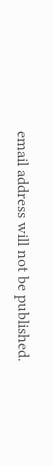email address will not be published.